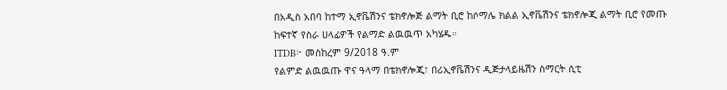በአዲስ አበባ ከተማ ኢኖቬሽንና ቴክኖሎጅ ልማት ቢሮ ከሶማሌ ክልል ኢኖቬሽንና ቴክኖሎጂ ልማት ቢሮ የመጡ ከፍተኛ የስራ ሀላፊዎች የልማድ ልዉዉጥ አካሄዱ።
ITDB፦ መስከረም 9/2018 ዓ.ም
የልምድ ልዉዉጡ ዋና ዓላማ በቴክኖሎጂ፣ በሪኢኖቬሽንና ዲጅታላይዜሽን ስማርት ሲቲ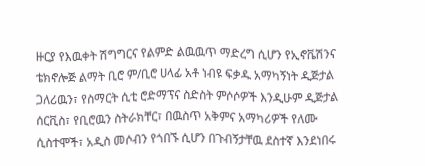ዙርያ የእዉቀት ሽግግርና የልምድ ልዉዉጥ ማድረግ ሲሆን የኢኖቬሽንና ቴክኖሎጅ ልማት ቢሮ ም/ቢሮ ሀላፊ አቶ ነብዩ ፍቃዱ አማካኝነት ዲጅታል ጋለሪዉን፣ የስማርት ሲቲ ሮድማፕና ስድስት ምሶሶዎች እንዲሁም ዲጅታል ሰርቪስ፣ የቢሮዉን ስትራክቸር፣ በዉስጥ አቅምና አማካሪዎች የለሙ ሲስተሞች፣ አዲስ መሶብን የጎበኙ ሲሆን በጉብኝታቸዉ ደስተኛ እንደነበሩ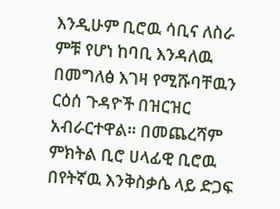እንዲሁም ቢሮዉ ሳቢና ለስራ ምቹ የሆነ ከባቢ እንዳለዉ በመግለፅ እገዛ የሚሹባቸዉን ርዕሰ ጉዳዮች በዝርዝር አብራርተዋል። በመጨረሻም ምክትል ቢሮ ሀላፊዊ ቢሮዉ በየትኛዉ እንቅስቃሴ ላይ ድጋፍ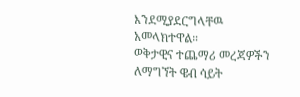እንደሚያደርግላቸዉ አመላክተዋል።
ወቅታዊና ተጨማሪ መረጃዎችን ለማግኘት ዌብ ሳይት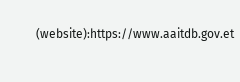(website):https://www.aaitdb.gov.et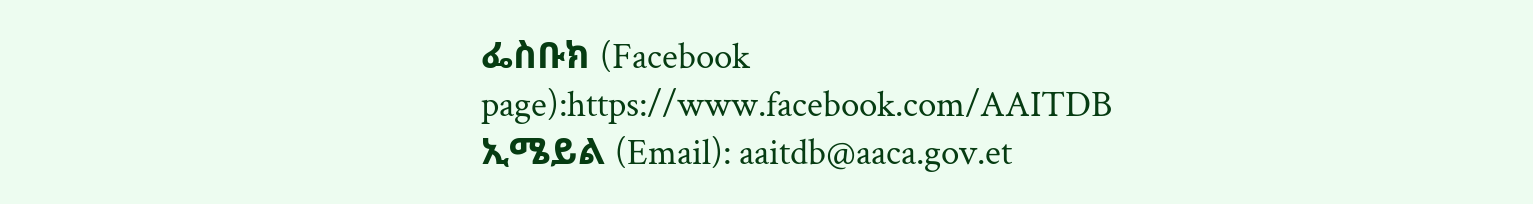ፌስቡክ (Facebook page):https://www.facebook.com/AAITDB
ኢሜይል (Email): aaitdb@aaca.gov.et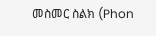መስመር ስልክ (Phon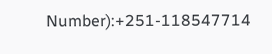Number):+251-118547714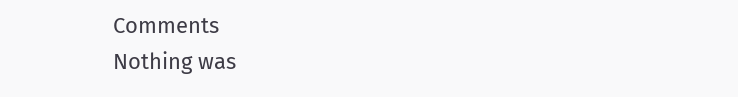Comments
Nothing was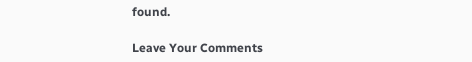found.

Leave Your Comments